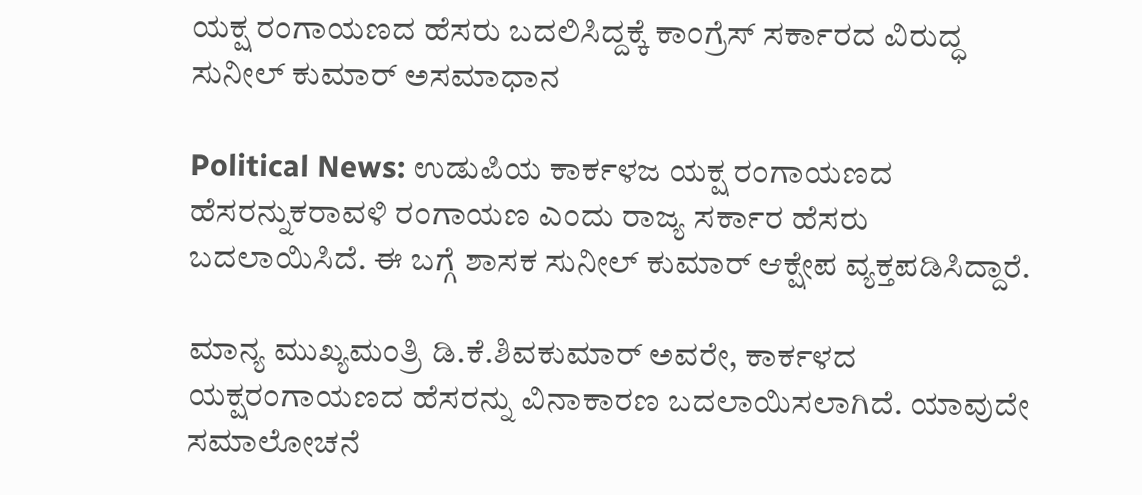ಯಕ್ಷ ರಂಗಾಯಣದ ಹೆಸರು ಬದಲಿಸಿದ್ದಕ್ಕೆ ಕಾಂಗ್ರೆಸ್ ಸರ್ಕಾರದ ವಿರುದ್ಧ ಸುನೀಲ್ ಕುಮಾರ್ ಅಸಮಾಧಾನ

Political News: ಉಡುಪಿಯ ಕಾರ್ಕಳಜ ಯಕ್ಷ ರಂಗಾಯಣದ ಹೆಸರನ್ನುಕರಾವಳಿ ರಂಗಾಯಣ ಎಂದು ರಾಜ್ಯ ಸರ್ಕಾರ ಹೆಸರು ಬದಲಾಯಿಸಿದೆ. ಈ ಬಗ್ಗೆ ಶಾಸಕ ಸುನೀಲ್ ಕುಮಾರ್ ಆಕ್ಷೇಪ ವ್ಯಕ್ತಪಡಿಸಿದ್ದಾರೆ.

ಮಾನ್ಯ ಮುಖ್ಯಮಂತ್ರಿ ಡಿ.ಕೆ.ಶಿವಕುಮಾರ್ ಅವರೇ, ಕಾರ್ಕಳದ ಯಕ್ಷರಂಗಾಯಣದ ಹೆಸರನ್ನು ವಿನಾಕಾರಣ ಬದಲಾಯಿಸಲಾಗಿದೆ. ಯಾವುದೇ ಸಮಾಲೋಚನೆ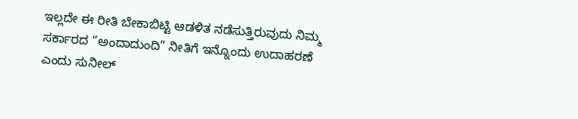ಇಲ್ಲದೇ ಈ ರೀತಿ ಬೇಕಾಬಿಟ್ಟಿ ಆಡಳಿತ ನಡೆಸುತ್ತಿರುವುದು ನಿಮ್ಮ ಸರ್ಕಾರದ “ಅಂದಾದುಂದಿ” ನೀತಿಗೆ ಇನ್ನೊಂದು ಉದಾಹರಣೆ ಎಂದು ಸುನೀಲ್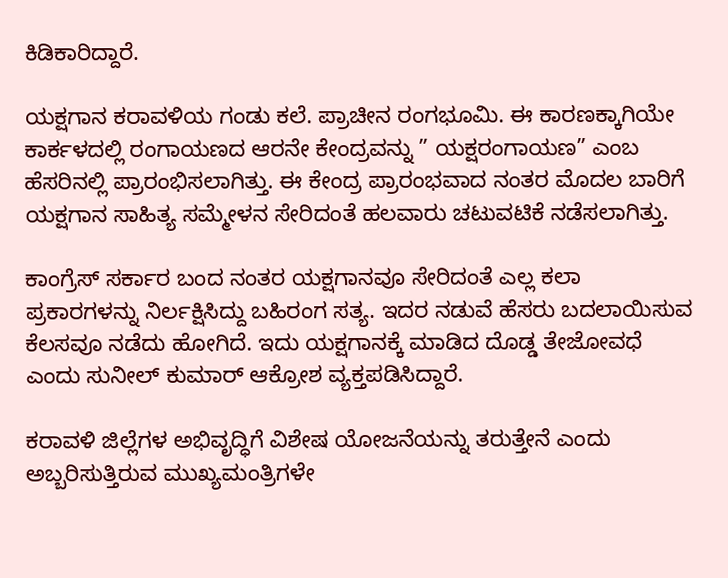ಕಿಡಿಕಾರಿದ್ದಾರೆ.

ಯಕ್ಷಗಾನ ಕರಾವಳಿಯ ಗಂಡು ಕಲೆ. ಪ್ರಾಚೀನ ರಂಗಭೂಮಿ. ಈ ಕಾರಣಕ್ಕಾಗಿಯೇ ಕಾರ್ಕಳದಲ್ಲಿ ರಂಗಾಯಣದ ಆರನೇ ಕೇಂದ್ರವನ್ನು ” ಯಕ್ಷರಂಗಾಯಣ” ಎಂಬ ಹೆಸರಿನಲ್ಲಿ ಪ್ರಾರಂಭಿಸಲಾಗಿತ್ತು. ಈ ಕೇಂದ್ರ ಪ್ರಾರಂಭವಾದ ನಂತರ ಮೊದಲ ಬಾರಿಗೆ ಯಕ್ಷಗಾನ ಸಾಹಿತ್ಯ ಸಮ್ಮೇಳನ ಸೇರಿದಂತೆ ಹಲವಾರು ಚಟುವಟಿಕೆ ನಡೆಸಲಾಗಿತ್ತು.

ಕಾಂಗ್ರೆಸ್ ಸರ್ಕಾರ ಬಂದ ನಂತರ ಯಕ್ಷಗಾನವೂ ಸೇರಿದಂತೆ ಎಲ್ಲ ಕಲಾ ಪ್ರಕಾರಗಳನ್ನು ನಿರ್ಲಕ್ಷಿಸಿದ್ದು ಬಹಿರಂಗ ಸತ್ಯ. ಇದರ ನಡುವೆ ಹೆಸರು ಬದಲಾಯಿಸುವ ಕೆಲಸವೂ ನಡೆದು ಹೋಗಿದೆ. ಇದು ಯಕ್ಷಗಾನಕ್ಕೆ ಮಾಡಿದ ದೊಡ್ಡ ತೇಜೋವಧೆ ಎಂದು ಸುನೀಲ್ ಕುಮಾರ್ ಆಕ್ರೋಶ ವ್ಯಕ್ತಪಡಿಸಿದ್ದಾರೆ.

ಕರಾವಳಿ‌ ಜಿಲ್ಲೆಗಳ ಅಭಿವೃದ್ಧಿಗೆ ವಿಶೇಷ ಯೋಜನೆಯನ್ನು ತರುತ್ತೇನೆ ಎಂದು ಅಬ್ಬರಿಸುತ್ತಿರುವ ಮುಖ್ಯಮಂತ್ರಿಗಳೇ‌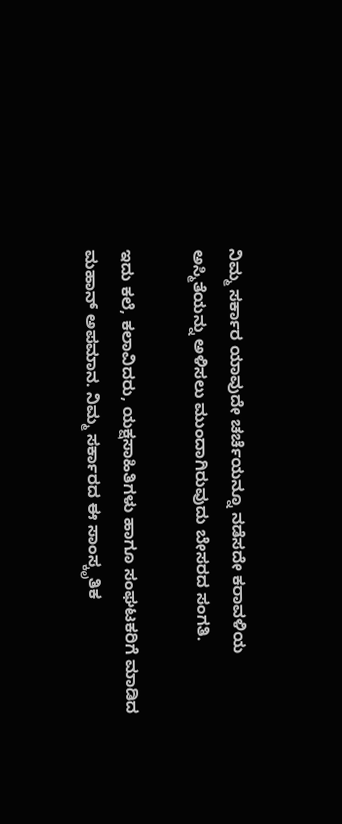ನಿಮ್ಮ ಸರ್ಕಾರ ಯಾವುದೇ ಚರ್ಚೆಯನ್ನೂ‌ ನಡೆಸದೇ ಕರಾವಳಿಯ ಅಸ್ಮಿತೆಯನ್ನು ಅಳಿಸಲು ಮುಂದಾಗಿರುವುದು ಬೇಸರದ ಸಂಗತಿ.

ಇದು ಕಲೆ, ಕಲಾವಿದರು, ಯಕ್ಷಸಾಹಿತಿಗಳು ಹಾಗೂ ಸಂಘಟಕರಿಗೆ ಮಾಡಿದ ಮಹಾನ್ ಅಪಮಾನ. ನಿಮ್ಮ ಸರ್ಕಾರದ ಈ ಸಾಂಸ್ಕೃತಿಕ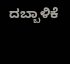ದಬ್ಬಾಳಿಕೆ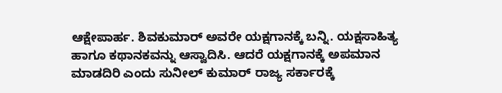ಆಕ್ಷೇಪಾರ್ಹ. ಶಿವಕುಮಾರ್ ಅವರೇ ಯಕ್ಷಗಾನಕ್ಕೆ ಬನ್ನಿ. ಯಕ್ಷಸಾಹಿತ್ಯ ಹಾಗೂ ಕಥಾನಕವನ್ನು ಆಸ್ವಾದಿಸಿ. ಆದರೆ ಯಕ್ಷಗಾನಕ್ಕೆ ಅಪಮಾನ ಮಾಡದಿರಿ ಎಂದು ಸುನೀಲ್ ಕುಮಾರ್ ರಾಜ್ಯ ಸರ್ಕಾರಕ್ಕೆ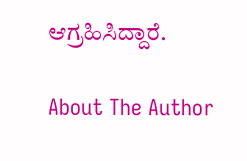ಆಗ್ರಹಿಸಿದ್ದಾರೆ.

About The Author